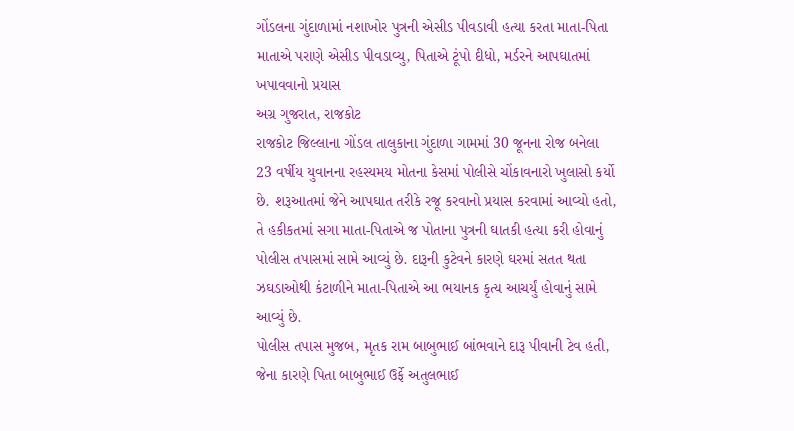ગોંડલના ગુંદાળામાં નશાખોર પુત્રની એસીડ પીવડાવી હત્યા કરતા માતા-પિતા
માતાએ પરાણે એસીડ પીવડાવ્યુ, પિતાએ ટૂંપો દીધો, મર્ડરને આપઘાતમાં ખપાવવાનો પ્રયાસ
અગ્ર ગુજરાત, રાજકોટ
રાજકોટ જિલ્લાના ગોંડલ તાલુકાના ગુંદાળા ગામમાં 30 જૂનના રોજ બનેલા 23 વર્ષીય યુવાનના રહસ્યમય મોતના કેસમાં પોલીસે ચોંકાવનારો ખુલાસો કર્યો છે. શરૂઆતમાં જેને આપઘાત તરીકે રજૂ કરવાનો પ્રયાસ કરવામાં આવ્યો હતો, તે હકીકતમાં સગા માતા-પિતાએ જ પોતાના પુત્રની ઘાતકી હત્યા કરી હોવાનું પોલીસ તપાસમાં સામે આવ્યું છે. દારૂની કુટેવને કારણે ઘરમાં સતત થતા ઝઘડાઓથી કંટાળીને માતા-પિતાએ આ ભયાનક કૃત્ય આચર્યું હોવાનું સામે આવ્યું છે.
પોલીસ તપાસ મુજબ, મૃતક રામ બાબુભાઈ બાંભવાને દારૂ પીવાની ટેવ હતી, જેના કારણે પિતા બાબુભાઈ ઉર્ફે અતુલભાઈ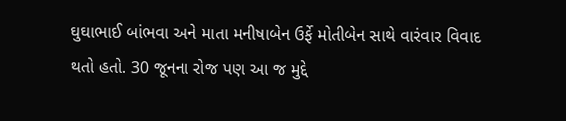ઘુઘાભાઈ બાંભવા અને માતા મનીષાબેન ઉર્ફે મોતીબેન સાથે વારંવાર વિવાદ થતો હતો. 30 જૂનના રોજ પણ આ જ મુદ્દે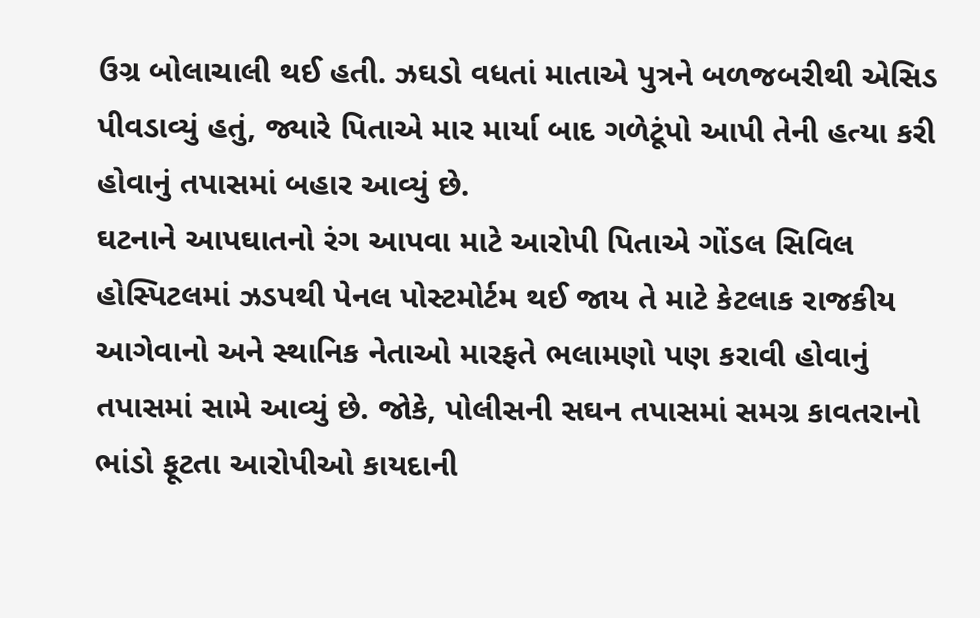ઉગ્ર બોલાચાલી થઈ હતી. ઝઘડો વધતાં માતાએ પુત્રને બળજબરીથી એસિડ પીવડાવ્યું હતું, જ્યારે પિતાએ માર માર્યા બાદ ગળેટૂંપો આપી તેની હત્યા કરી હોવાનું તપાસમાં બહાર આવ્યું છે.
ઘટનાને આપઘાતનો રંગ આપવા માટે આરોપી પિતાએ ગોંડલ સિવિલ હોસ્પિટલમાં ઝડપથી પેનલ પોસ્ટમોર્ટમ થઈ જાય તે માટે કેટલાક રાજકીય આગેવાનો અને સ્થાનિક નેતાઓ મારફતે ભલામણો પણ કરાવી હોવાનું તપાસમાં સામે આવ્યું છે. જોકે, પોલીસની સઘન તપાસમાં સમગ્ર કાવતરાનો ભાંડો ફૂટતા આરોપીઓ કાયદાની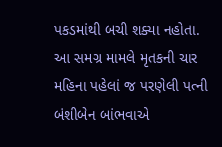પકડમાંથી બચી શક્યા નહોતા.
આ સમગ્ર મામલે મૃતકની ચાર મહિના પહેલાં જ પરણેલી પત્ની બંશીબેન બાંભવાએ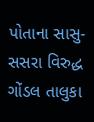પોતાના સાસુ-સસરા વિરુદ્ધ ગોંડલ તાલુકા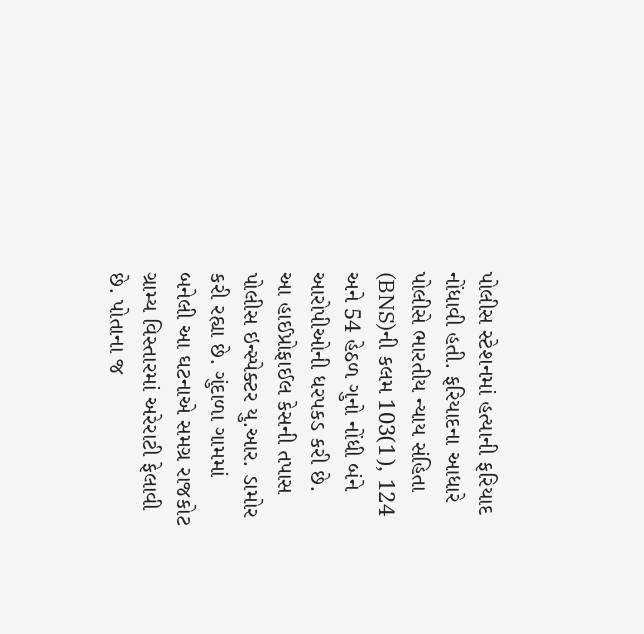પોલીસ સ્ટેશનમાં હત્યાની ફરિયાદ નોંધાવી હતી. ફરિયાદના આધારે પોલીસે ભારતીય ન્યાય સંહિતા (BNS)ની કલમ 103(1), 124 અને 54 હેઠળ ગુનો નોંધી બંને આરોપીઓની ધરપકડ કરી છે.
આ હાઈપ્રોફાઈલ કેસની તપાસ પોલીસ ઇન્સ્પેક્ટર યુ.આર. ડામોર કરી રહ્યા છે. ગુંદાળા ગામમાં બનેલી આ ઘટનાએ સમગ્ર રાજકોટ ગ્રામ્ય વિસ્તારમાં અરેરાટી ફેલાવી છે. પોતાના જ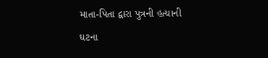માતા-પિતા દ્વારા પુત્રની હત્યાની ઘટના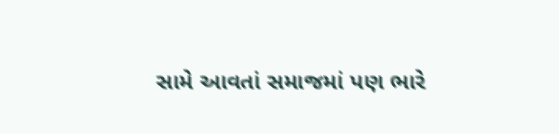સામે આવતાં સમાજમાં પણ ભારે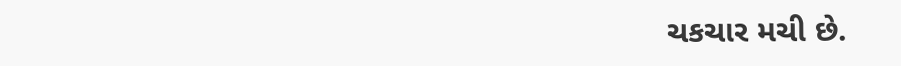ચકચાર મચી છે.